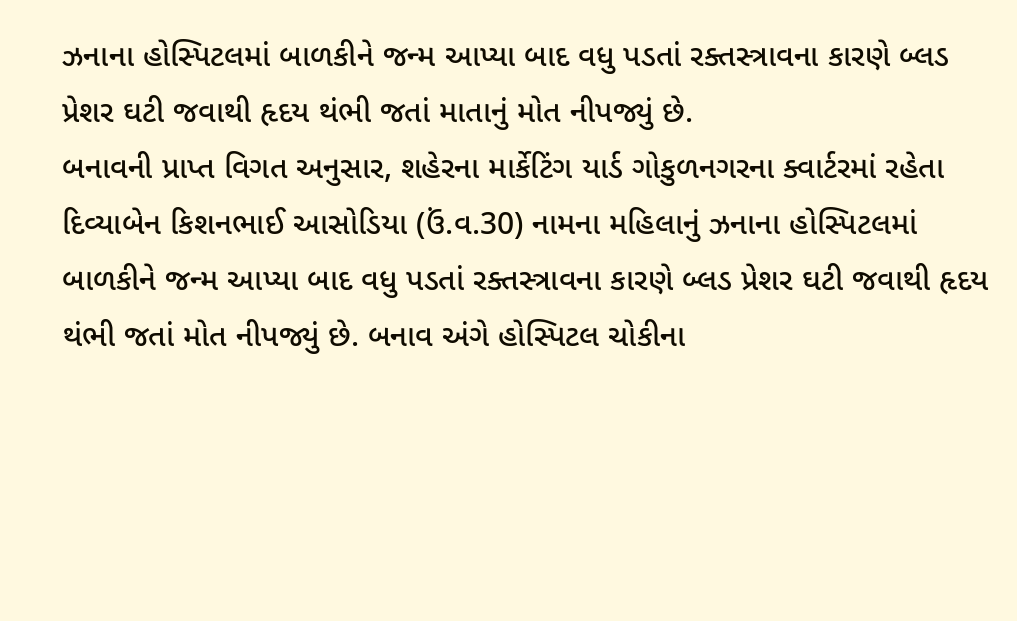ઝનાના હોસ્પિટલમાં બાળકીને જન્મ આપ્યા બાદ વધુ પડતાં રક્તસ્ત્રાવના કારણે બ્લડ પ્રેશર ઘટી જવાથી હૃદય થંભી જતાં માતાનું મોત નીપજ્યું છે.
બનાવની પ્રાપ્ત વિગત અનુસાર, શહેરના માર્કેટિંગ યાર્ડ ગોકુળનગરના ક્વાર્ટરમાં રહેતા દિવ્યાબેન કિશનભાઈ આસોડિયા (ઉં.વ.30) નામના મહિલાનું ઝનાના હોસ્પિટલમાં બાળકીને જન્મ આપ્યા બાદ વધુ પડતાં રક્તસ્ત્રાવના કારણે બ્લડ પ્રેશર ઘટી જવાથી હૃદય થંભી જતાં મોત નીપજ્યું છે. બનાવ અંગે હોસ્પિટલ ચોકીના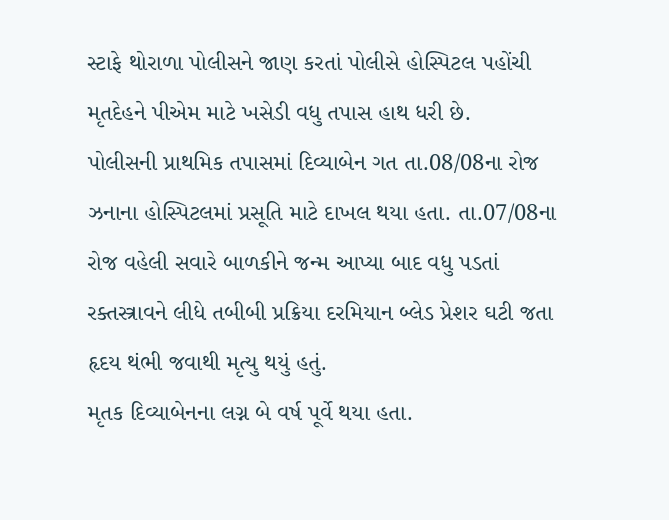સ્ટાફે થોરાળા પોલીસને જાણ કરતાં પોલીસે હોસ્પિટલ પહોંચી મૃતદેહને પીએમ માટે ખસેડી વધુ તપાસ હાથ ધરી છે.
પોલીસની પ્રાથમિક તપાસમાં દિવ્યાબેન ગત તા.08/08ના રોજ ઝનાના હોસ્પિટલમાં પ્રસૂતિ માટે દાખલ થયા હતા. તા.07/08ના રોજ વહેલી સવારે બાળકીને જન્મ આપ્યા બાદ વધુ પડતાં રક્તસ્ત્રાવને લીધે તબીબી પ્રક્રિયા દરમિયાન બ્લેડ પ્રેશર ઘટી જતા હૃદય થંભી જવાથી મૃત્યુ થયું હતું.
મૃતક દિવ્યાબેનના લગ્ન બે વર્ષ પૂર્વે થયા હતા.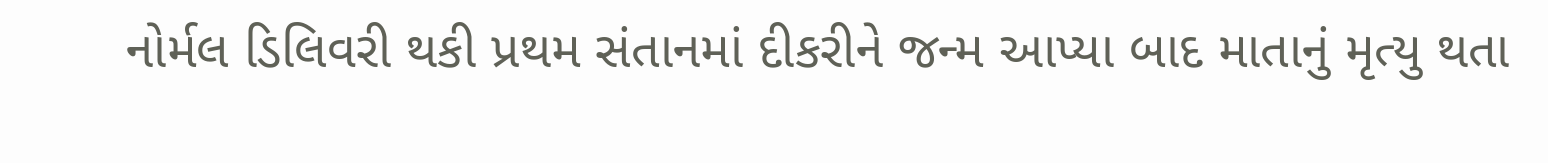નોર્મલ ડિલિવરી થકી પ્રથમ સંતાનમાં દીકરીને જન્મ આપ્યા બાદ માતાનું મૃત્યુ થતા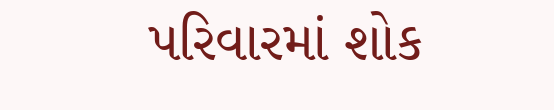પરિવારમાં શોક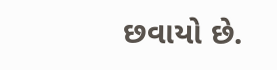છવાયો છે.